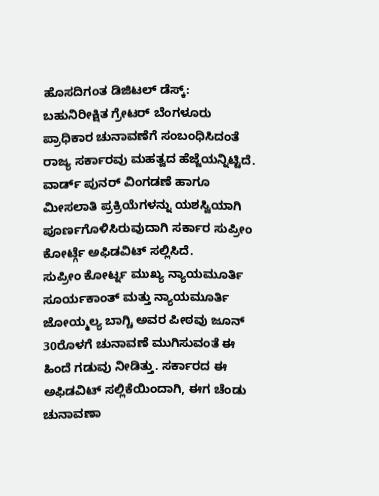ಹೊಸದಿಗಂತ ಡಿಜಿಟಲ್ ಡೆಸ್ಕ್:
ಬಹುನಿರೀಕ್ಷಿತ ಗ್ರೇಟರ್ ಬೆಂಗಳೂರು ಪ್ರಾಧಿಕಾರ ಚುನಾವಣೆಗೆ ಸಂಬಂಧಿಸಿದಂತೆ ರಾಜ್ಯ ಸರ್ಕಾರವು ಮಹತ್ವದ ಹೆಜ್ಜೆಯನ್ನಿಟ್ಟಿದೆ. ವಾರ್ಡ್ ಪುನರ್ ವಿಂಗಡಣೆ ಹಾಗೂ ಮೀಸಲಾತಿ ಪ್ರಕ್ರಿಯೆಗಳನ್ನು ಯಶಸ್ವಿಯಾಗಿ ಪೂರ್ಣಗೊಳಿಸಿರುವುದಾಗಿ ಸರ್ಕಾರ ಸುಪ್ರೀಂ ಕೋರ್ಟ್ಗೆ ಅಫಿಡವಿಟ್ ಸಲ್ಲಿಸಿದೆ.
ಸುಪ್ರೀಂ ಕೋರ್ಟ್ನ ಮುಖ್ಯ ನ್ಯಾಯಮೂರ್ತಿ ಸೂರ್ಯಕಾಂತ್ ಮತ್ತು ನ್ಯಾಯಮೂರ್ತಿ ಜೋಯ್ಮಲ್ಯ ಬಾಗ್ಚಿ ಅವರ ಪೀಠವು ಜೂನ್ 30ರೊಳಗೆ ಚುನಾವಣೆ ಮುಗಿಸುವಂತೆ ಈ ಹಿಂದೆ ಗಡುವು ನೀಡಿತ್ತು. ಸರ್ಕಾರದ ಈ ಅಫಿಡವಿಟ್ ಸಲ್ಲಿಕೆಯಿಂದಾಗಿ, ಈಗ ಚೆಂಡು ಚುನಾವಣಾ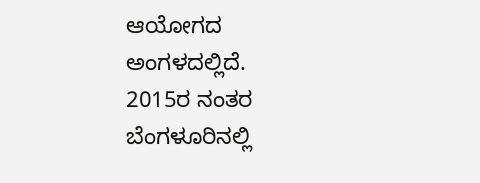ಆಯೋಗದ ಅಂಗಳದಲ್ಲಿದೆ.
2015ರ ನಂತರ ಬೆಂಗಳೂರಿನಲ್ಲಿ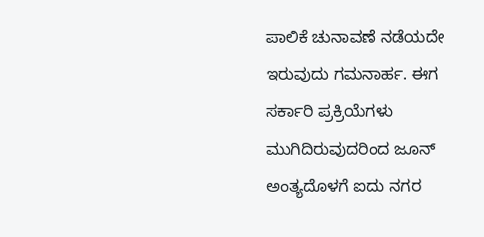ಪಾಲಿಕೆ ಚುನಾವಣೆ ನಡೆಯದೇ ಇರುವುದು ಗಮನಾರ್ಹ. ಈಗ ಸರ್ಕಾರಿ ಪ್ರಕ್ರಿಯೆಗಳು ಮುಗಿದಿರುವುದರಿಂದ ಜೂನ್ ಅಂತ್ಯದೊಳಗೆ ಐದು ನಗರ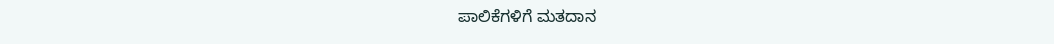ಪಾಲಿಕೆಗಳಿಗೆ ಮತದಾನ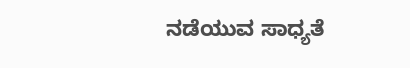ನಡೆಯುವ ಸಾಧ್ಯತೆ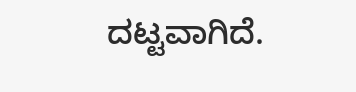ದಟ್ಟವಾಗಿದೆ.